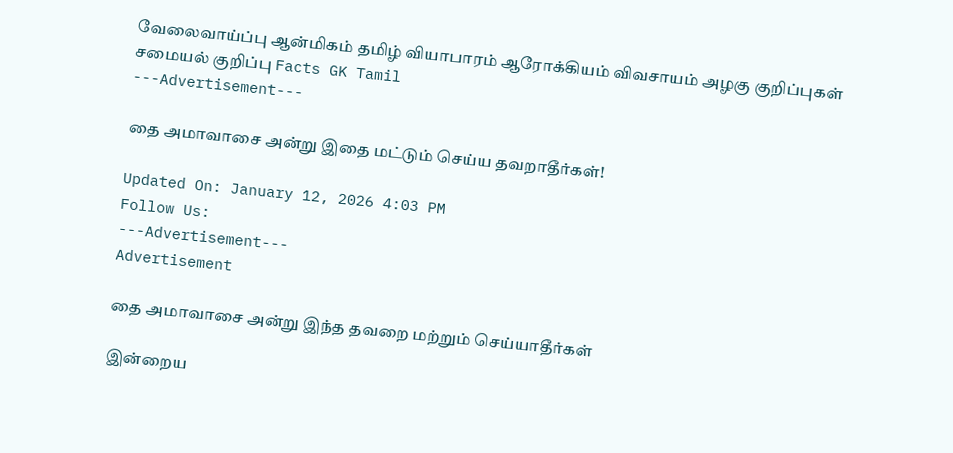வேலைவாய்ப்பு ஆன்மிகம் தமிழ் வியாபாரம் ஆரோக்கியம் விவசாயம் அழகு குறிப்புகள் சமையல் குறிப்பு Facts GK Tamil
---Advertisement---

தை அமாவாசை அன்று இதை மட்டும் செய்ய தவறாதீர்கள்!

Updated On: January 12, 2026 4:03 PM
Follow Us:
---Advertisement---
Advertisement

தை அமாவாசை அன்று இந்த தவறை மற்றும் செய்யாதீர்கள்

இன்றைய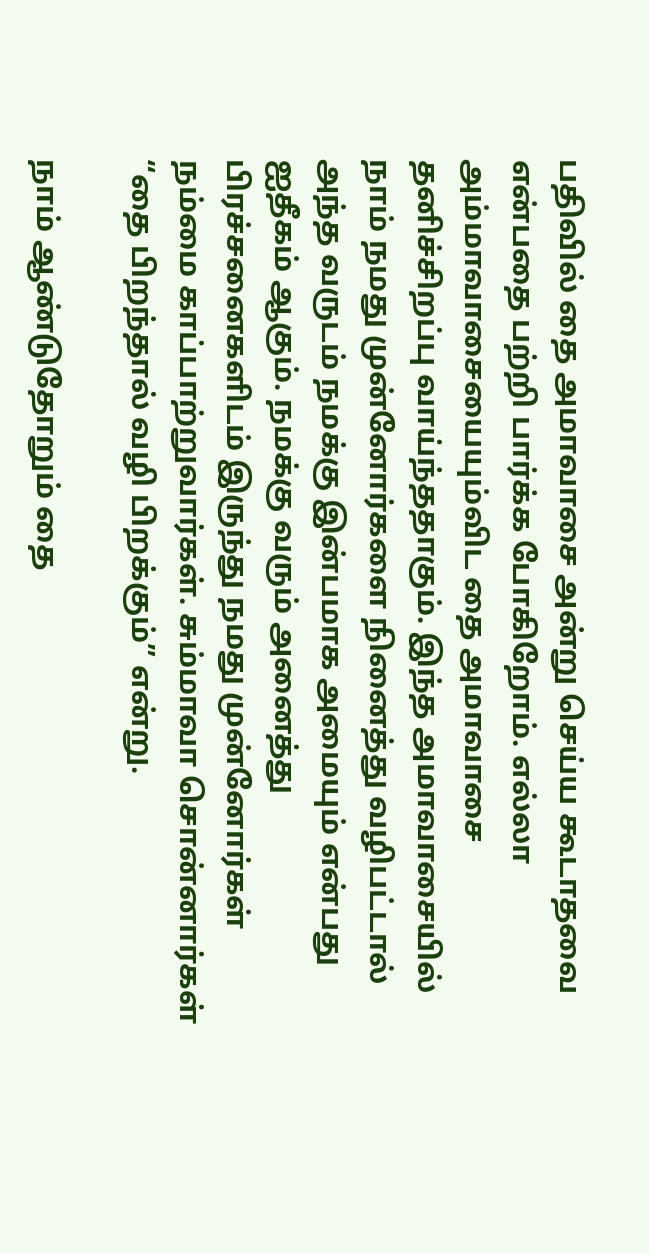பதிவில் தை அமாவாசை அன்று செய்ய கூடாதவை என்பதை பற்றி பார்க்க போகிறோம். எல்லா அம்மாவாசையையும்விட தை அமாவாசை தனிச்சிறப்பு வாய்ந்ததாகும். இந்த அமாவாசையில் நாம் நமது முன்னோர்களை நினைத்து வழிபட்டால் அந்த வருடம் நமக்கு இன்பமாக அமையும் என்பது ஐதீகம் ஆகும். நமக்கு வரும் அனைத்து பிரச்சனைகளிடம் இருந்து நமது முன்னோர்கள் நம்மை காப்பாற்றுவார்கள். சும்மாவா சொன்னார்கள் “தை பிறந்தால் வழி பிறக்கும்” என்று.

நாம் ஆண்டுதோறும் தை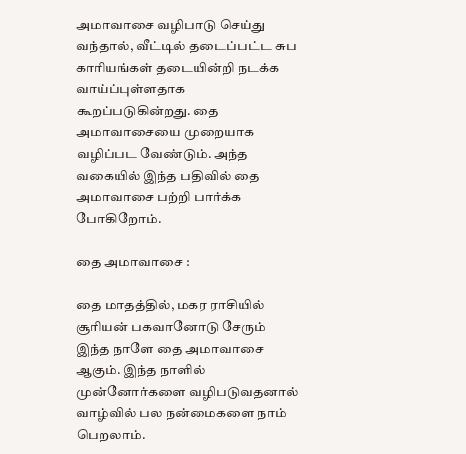அமாவாசை வழிபாடு செய்து வந்தால், வீட்டில் தடைப்பட்ட சுப காரியங்கள் தடையின்றி நடக்க வாய்ப்புள்ளதாக கூறப்படுகின்றது. தை அமாவாசையை முறையாக வழிப்பட வேண்டும். அந்த வகையில் இந்த பதிவில் தை அமாவாசை பற்றி பார்க்க போகிறோம்.

தை அமாவாசை :

தை மாதத்தில், மகர ராசியில் சூரியன் பகவானோடு சேரும் இந்த நாளே தை அமாவாசை ஆகும். இந்த நாளில் முன்னோர்களை வழிபடுவதனால் வாழ்வில் பல நன்மைகளை நாம் பெறலாம்.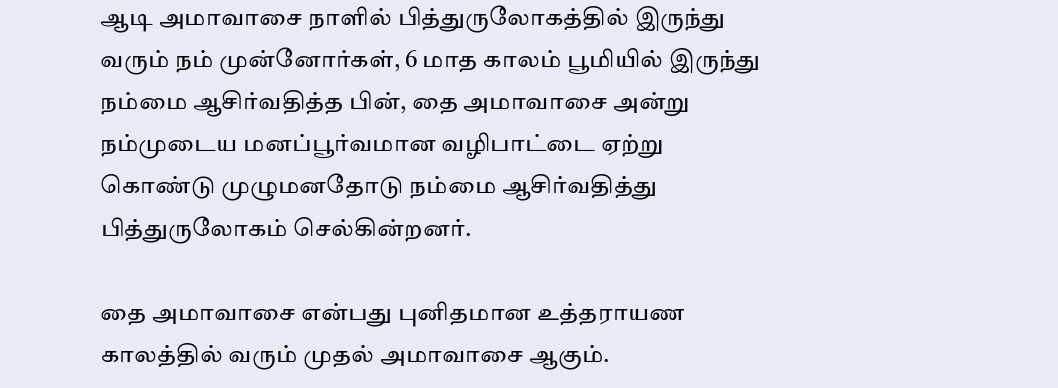ஆடி அமாவாசை நாளில் பித்துருலோகத்தில் இருந்து வரும் நம் முன்னோர்கள், 6 மாத காலம் பூமியில் இருந்து நம்மை ஆசிர்வதித்த பின், தை அமாவாசை அன்று நம்முடைய மனப்பூர்வமான வழிபாட்டை ஏற்று கொண்டு முழுமனதோடு நம்மை ஆசிர்வதித்து பித்துருலோகம் செல்கின்றனர்.

தை அமாவாசை என்பது புனிதமான உத்தராயண காலத்தில் வரும் முதல் அமாவாசை ஆகும்.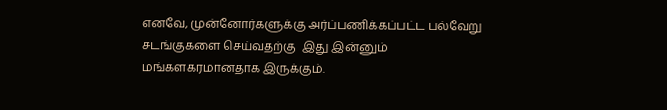எனவே, முன்னோர்களுக்கு அர்ப்பணிக்கப்பட்ட பல்வேறு சடங்குகளை செய்வதற்கு  இது இன்னும் மங்களகரமானதாக இருக்கும்.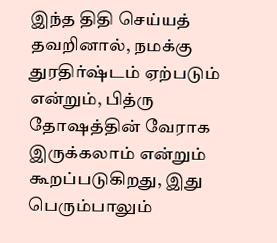இந்த திதி செய்யத் தவறினால், நமக்கு துரதிர்ஷ்டம் ஏற்படும் என்றும், பித்ரு தோஷத்தின் வேராக இருக்கலாம் என்றும் கூறப்படுகிறது, இது பெரும்பாலும்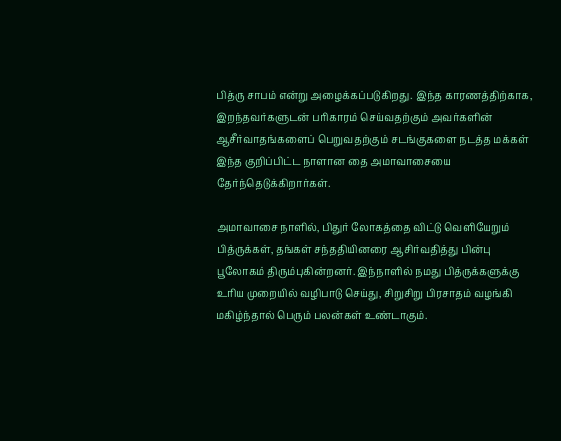பித்ரு சாபம் என்று அழைக்கப்படுகிறது. இந்த காரணத்திற்காக, இறந்தவர்களுடன் பரிகாரம் செய்வதற்கும் அவர்களின் ஆசீர்வாதங்களைப் பெறுவதற்கும் சடங்குகளை நடத்த மக்கள் இந்த குறிப்பிட்ட நாளான தை அமாவாசையை தேர்ந்தெடுக்கிறார்கள்.

அமாவாசை நாளில், பிதுர் லோகத்தை விட்டு வெளியேறும் பித்ருக்கள், தங்கள் சந்ததியினரை ஆசிர்வதித்து பின்பு பூலோகம் திரும்புகின்றனர். இந்நாளில் நமது பித்ருக்களுக்கு உரிய முறையில் வழிபாடு செய்து, சிறுசிறு பிரசாதம் வழங்கி மகிழ்ந்தால் பெரும் பலன்கள் உண்டாகும்.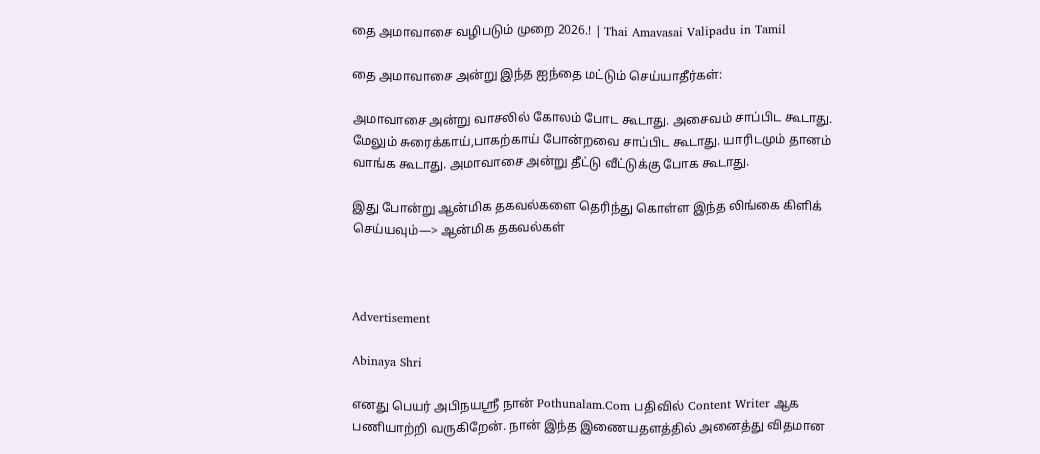தை அமாவாசை வழிபடும் முறை 2026.! | Thai Amavasai Valipadu in Tamil

தை அமாவாசை அன்று இந்த ஐந்தை மட்டும் செய்யாதீர்கள்:

அமாவாசை அன்று வாசலில் கோலம் போட கூடாது. அசைவம் சாப்பிட கூடாது. மேலும் சுரைக்காய்,பாகற்காய் போன்றவை சாப்பிட கூடாது. யாரிடமும் தானம்  வாங்க கூடாது. அமாவாசை அன்று தீட்டு வீட்டுக்கு போக கூடாது.

இது போன்று ஆன்மிக தகவல்களை தெரிந்து கொள்ள இந்த லிங்கை கிளிக் செய்யவும்—> ஆன்மிக தகவல்கள்



Advertisement

Abinaya Shri

எனது பெயர் அபிநயஸ்ரீ நான் Pothunalam.Com பதிவில் Content Writer ஆக பணியாற்றி வருகிறேன். நான் இந்த இணையதளத்தில் அனைத்து விதமான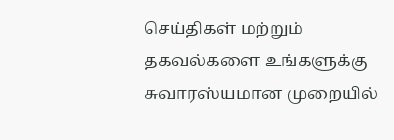செய்திகள் மற்றும் தகவல்களை உங்களுக்கு சுவாரஸ்யமான முறையில்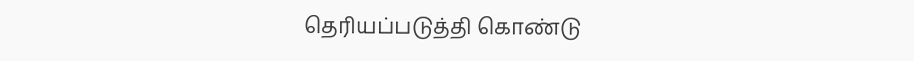தெரியப்படுத்தி கொண்டு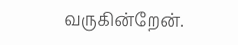வருகின்றேன்.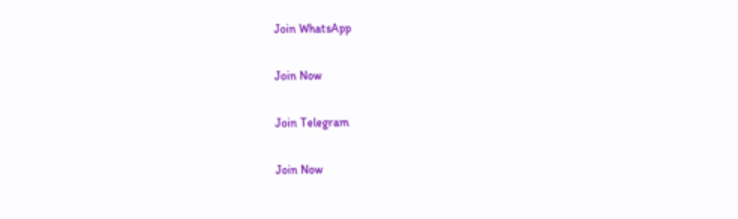Join WhatsApp

Join Now

Join Telegram

Join Now